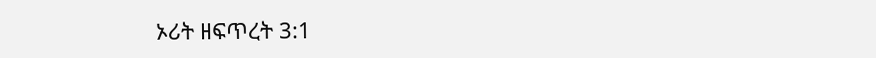ኦሪት ዘፍጥረት 3:1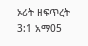ኦሪት ዘፍጥረት 3:1 አማ05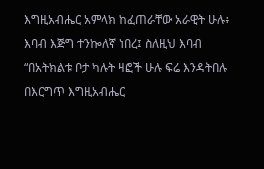እግዚአብሔር አምላክ ከፈጠራቸው አራዊት ሁሉ፥ እባብ እጅግ ተንኰለኛ ነበረ፤ ስለዚህ እባብ “በአትክልቱ ቦታ ካሉት ዛፎች ሁሉ ፍሬ እንዳትበሉ በእርግጥ እግዚአብሔር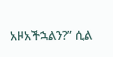አዞአችኋልን?” ሲል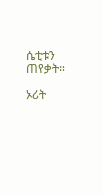ሴቲቱን ጠየቃት።

ኦሪት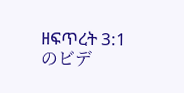ዘፍጥረት 3:1のビデ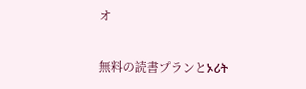オ

無料の読書プランとኦሪት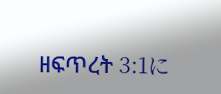ዘፍጥረት 3:1に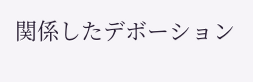関係したデボーション